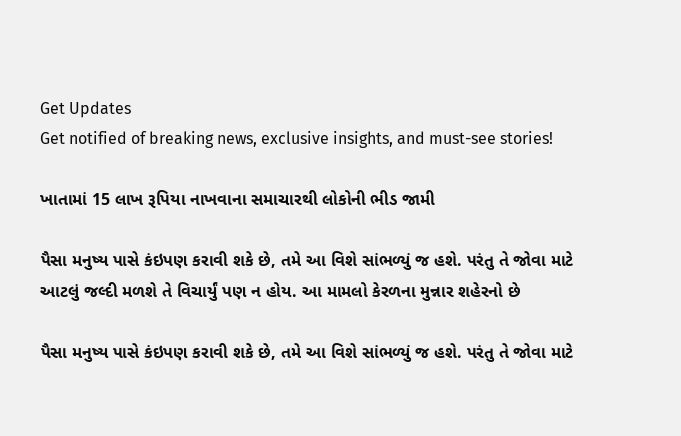Get Updates
Get notified of breaking news, exclusive insights, and must-see stories!

ખાતામાં 15 લાખ રૂપિયા નાખવાના સમાચારથી લોકોની ભીડ જામી

પૈસા મનુષ્ય પાસે કંઇપણ કરાવી શકે છે, તમે આ વિશે સાંભળ્યું જ હશે. પરંતુ તે જોવા માટે આટલું જલ્દી મળશે તે વિચાર્યું પણ ન હોય. આ મામલો કેરળના મુન્નાર શહેરનો છે

પૈસા મનુષ્ય પાસે કંઇપણ કરાવી શકે છે, તમે આ વિશે સાંભળ્યું જ હશે. પરંતુ તે જોવા માટે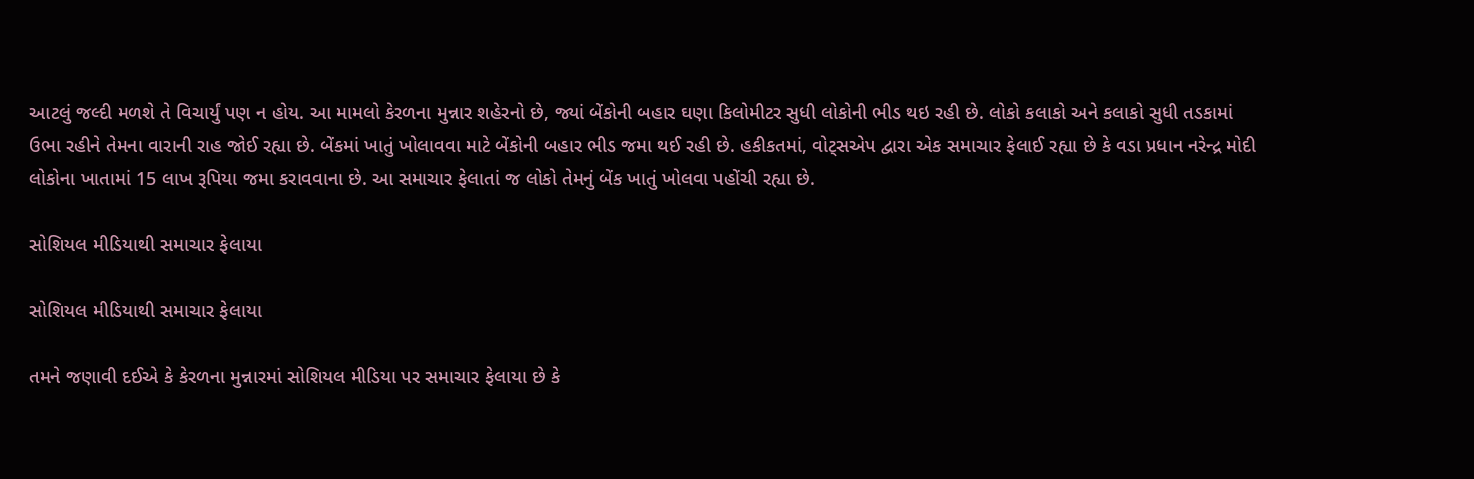આટલું જલ્દી મળશે તે વિચાર્યું પણ ન હોય. આ મામલો કેરળના મુન્નાર શહેરનો છે, જ્યાં બેંકોની બહાર ઘણા કિલોમીટર સુધી લોકોની ભીડ થઇ રહી છે. લોકો કલાકો અને કલાકો સુધી તડકામાં ઉભા રહીને તેમના વારાની રાહ જોઈ રહ્યા છે. બેંકમાં ખાતું ખોલાવવા માટે બેંકોની બહાર ભીડ જમા થઈ રહી છે. હકીકતમાં, વોટ્સએપ દ્વારા એક સમાચાર ફેલાઈ રહ્યા છે કે વડા પ્રધાન નરેન્દ્ર મોદી લોકોના ખાતામાં 15 લાખ રૂપિયા જમા કરાવવાના છે. આ સમાચાર ફેલાતાં જ લોકો તેમનું બેંક ખાતું ખોલવા પહોંચી રહ્યા છે.

સોશિયલ મીડિયાથી સમાચાર ફેલાયા

સોશિયલ મીડિયાથી સમાચાર ફેલાયા

તમને જણાવી દઈએ કે કેરળના મુન્નારમાં સોશિયલ મીડિયા પર સમાચાર ફેલાયા છે કે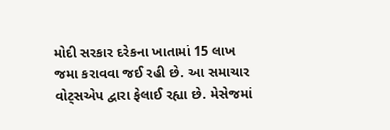મોદી સરકાર દરેકના ખાતામાં 15 લાખ જમા કરાવવા જઈ રહી છે. આ સમાચાર વોટ્સએપ દ્વારા ફેલાઈ રહ્યા છે. મેસેજમાં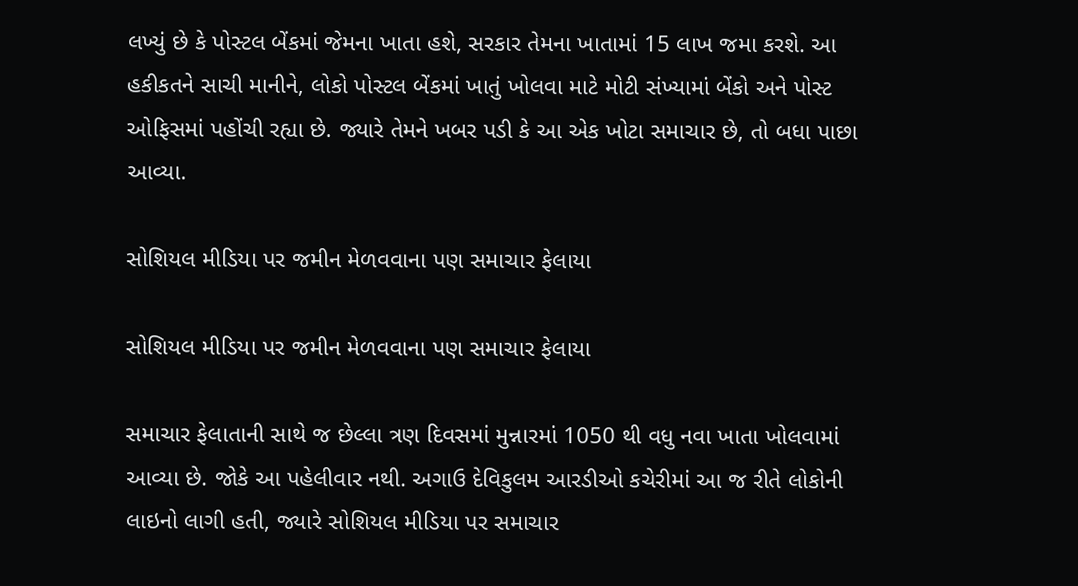લખ્યું છે કે પોસ્ટલ બેંકમાં જેમના ખાતા હશે, સરકાર તેમના ખાતામાં 15 લાખ જમા કરશે. આ હકીકતને સાચી માનીને, લોકો પોસ્ટલ બેંકમાં ખાતું ખોલવા માટે મોટી સંખ્યામાં બેંકો અને પોસ્ટ ઓફિસમાં પહોંચી રહ્યા છે. જ્યારે તેમને ખબર પડી કે આ એક ખોટા સમાચાર છે, તો બધા પાછા આવ્યા.

સોશિયલ મીડિયા પર જમીન મેળવવાના પણ સમાચાર ફેલાયા

સોશિયલ મીડિયા પર જમીન મેળવવાના પણ સમાચાર ફેલાયા

સમાચાર ફેલાતાની સાથે જ છેલ્લા ત્રણ દિવસમાં મુન્નારમાં 1050 થી વધુ નવા ખાતા ખોલવામાં આવ્યા છે. જોકે આ પહેલીવાર નથી. અગાઉ દેવિકુલમ આરડીઓ કચેરીમાં આ જ રીતે લોકોની લાઇનો લાગી હતી, જ્યારે સોશિયલ મીડિયા પર સમાચાર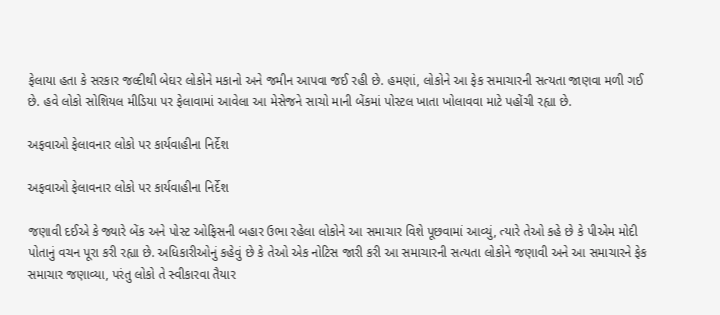ફેલાયા હતા કે સરકાર જલ્દીથી બેઘર લોકોને મકાનો અને જમીન આપવા જઈ રહી છે. હમણાં, લોકોને આ ફેક સમાચારની સત્યતા જાણવા મળી ગઈ છે. હવે લોકો સોશિયલ મીડિયા પર ફેલાવામાં આવેલા આ મેસેજને સાચો માની બેંકમાં પોસ્ટલ ખાતા ખોલાવવા માટે પહોંચી રહ્યા છે.

અફવાઓ ફેલાવનાર લોકો પર કાર્યવાહીના નિર્દેશ

અફવાઓ ફેલાવનાર લોકો પર કાર્યવાહીના નિર્દેશ

જણાવી દઈએ કે જ્યારે બેંક અને પોસ્ટ ઓફિસની બહાર ઉભા રહેલા લોકોને આ સમાચાર વિશે પૂછવામાં આવ્યું, ત્યારે તેઓ કહે છે કે પીએમ મોદી પોતાનું વચન પૂરા કરી રહ્યા છે. અધિકારીઓનું કહેવું છે કે તેઓ એક નોટિસ જારી કરી આ સમાચારની સત્યતા લોકોને જણાવી અને આ સમાચારને ફેક સમાચાર જણાવ્યા, પરંતુ લોકો તે સ્વીકારવા તૈયાર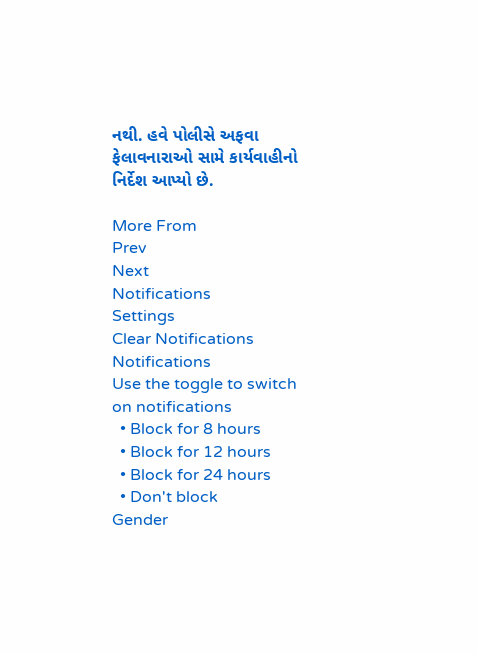નથી. હવે પોલીસે અફવા ફેલાવનારાઓ સામે કાર્યવાહીનો નિર્દેશ આપ્યો છે.

More From
Prev
Next
Notifications
Settings
Clear Notifications
Notifications
Use the toggle to switch on notifications
  • Block for 8 hours
  • Block for 12 hours
  • Block for 24 hours
  • Don't block
Gender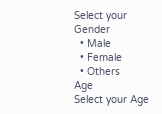Select your Gender
  • Male
  • Female
  • Others
Age
Select your Age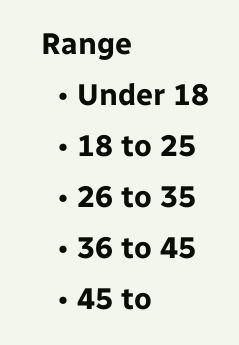Range
  • Under 18
  • 18 to 25
  • 26 to 35
  • 36 to 45
  • 45 to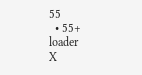55
  • 55+
loader
X